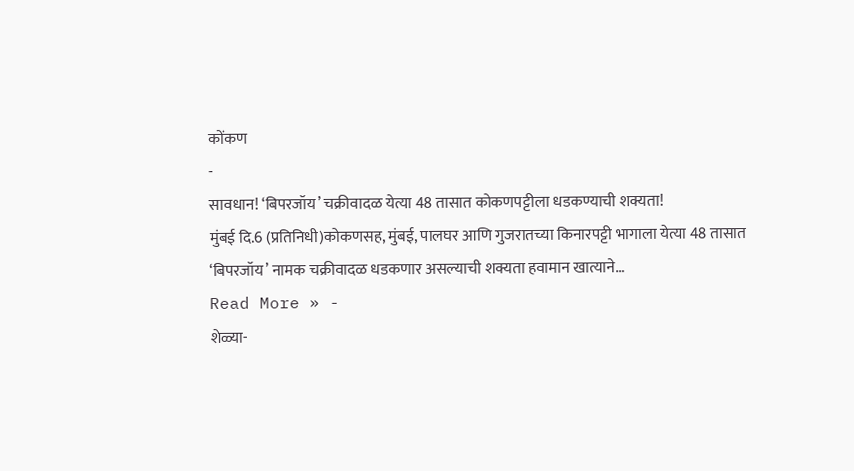कोंकण
-
सावधान! ‘बिपरजॉय’ चक्रीवादळ येत्या 48 तासात कोकणपट्टीला धडकण्याची शक्यता!
मुंबई दि.6 (प्रतिनिधी)कोकणसह, मुंबई, पालघर आणि गुजरातच्या किनारपट्टी भागाला येत्या 48 तासात ‘बिपरजॉय’ नामक चक्रीवादळ धडकणार असल्याची शक्यता हवामान खात्याने…
Read More » -
शेळ्या-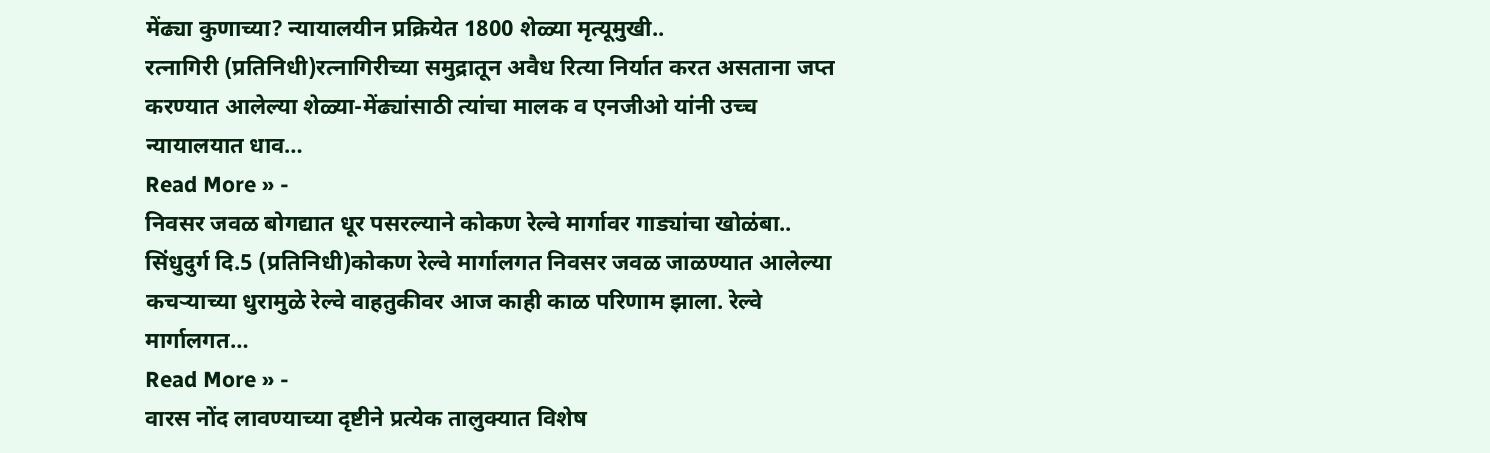मेंढ्या कुणाच्या? न्यायालयीन प्रक्रियेत 1800 शेळ्या मृत्यूमुखी..
रत्नागिरी (प्रतिनिधी)रत्नागिरीच्या समुद्रातून अवैध रित्या निर्यात करत असताना जप्त करण्यात आलेल्या शेळ्या-मेंढ्यांसाठी त्यांचा मालक व एनजीओ यांनी उच्च न्यायालयात धाव…
Read More » -
निवसर जवळ बोगद्यात धूर पसरल्याने कोकण रेल्वे मार्गावर गाड्यांचा खोळंबा..
सिंधुदुर्ग दि.5 (प्रतिनिधी)कोकण रेल्वे मार्गालगत निवसर जवळ जाळण्यात आलेल्या कचऱ्याच्या धुरामुळे रेल्वे वाहतुकीवर आज काही काळ परिणाम झाला. रेल्वे मार्गालगत…
Read More » -
वारस नोंद लावण्याच्या दृष्टीने प्रत्येक तालुक्यात विशेष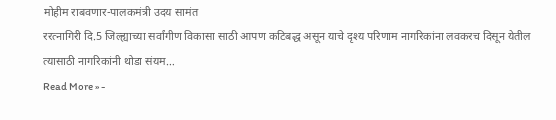मोहीम राबवणार-पालकमंत्री उदय सामंत
ररत्नागिरी दि.5 जिल्ह्याच्या सर्वांगीण विकासा साठी आपण कटिबद्ध असून याचे दृश्य परिणाम नागरिकांना लवकरच दिसून येतील त्यासाठी नागरिकांनी थोडा संयम…
Read More » -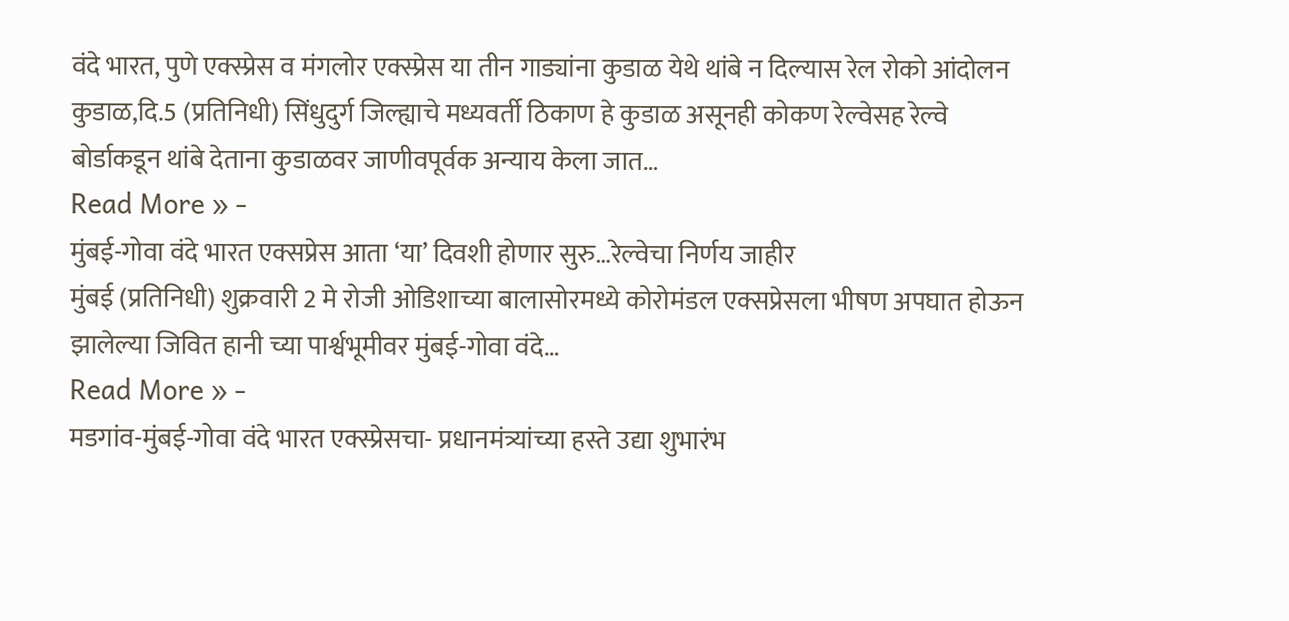वंदे भारत, पुणे एक्स्प्रेस व मंगलोर एक्स्प्रेस या तीन गाड्यांना कुडाळ येथे थांबे न दिल्यास रेल रोको आंदोलन
कुडाळ,दि.5 (प्रतिनिधी) सिंधुदुर्ग जिल्ह्याचे मध्यवर्ती ठिकाण हे कुडाळ असूनही कोकण रेल्वेसह रेल्वे बोर्डाकडून थांबे देताना कुडाळवर जाणीवपूर्वक अन्याय केला जात…
Read More » -
मुंबई-गोवा वंदे भारत एक्सप्रेस आता ‘या’ दिवशी होणार सुरु…रेल्वेचा निर्णय जाहीर
मुंबई (प्रतिनिधी) शुक्रवारी 2 मे रोजी ओडिशाच्या बालासोरमध्ये कोरोमंडल एक्सप्रेसला भीषण अपघात होऊन झालेल्या जिवित हानी च्या पार्श्वभूमीवर मुंबई-गोवा वंदे…
Read More » -
मडगांव-मुंबई-गोवा वंदे भारत एक्स्प्रेसचा- प्रधानमंत्र्यांच्या हस्ते उद्या शुभारंभ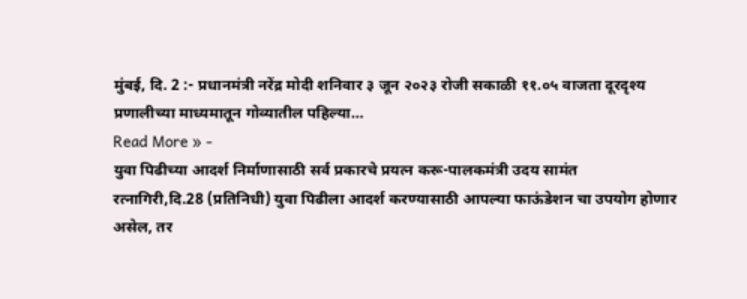मुंबई, दि. 2 :- प्रधानमंत्री नरेंद्र मोदी शनिवार ३ जून २०२३ रोजी सकाळी ११.०५ वाजता दूरदृश्य प्रणालीच्या माध्यमातून गोव्यातील पहिल्या…
Read More » -
युवा पिढीच्या आदर्श निर्माणासाठी सर्व प्रकारचे प्रयत्न करू-पालकमंत्री उदय सामंत
रत्नागिरी,दि.28 (प्रतिनिधी) युवा पिढीला आदर्श करण्यासाठी आपल्या फाऊंडेशन चा उपयोग होणार असेल, तर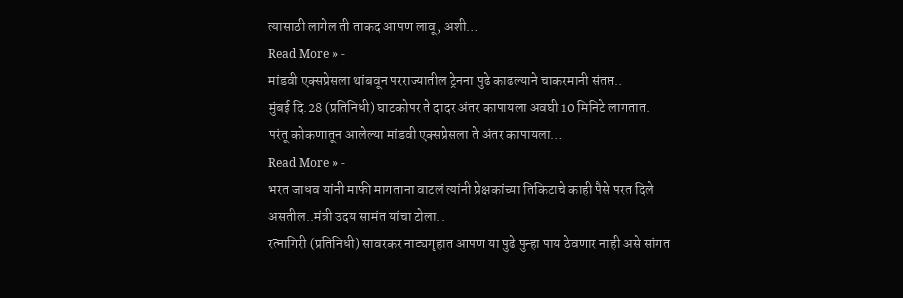त्यासाठी लागेल ती ताकद आपण लावू, अशी…
Read More » -
मांडवी एक्सप्रेसला थांबवून परराज्यातील ट्रेनना पुढे काढल्याने चाकरमानी संतप्त..
मुंबई दि.28 (प्रतिनिधी) घाटकोपर ते दादर अंतर कापायला अवघी 10 मिनिटे लागतात. परंतू कोकणातून आलेल्या मांडवी एक्सप्रेसला ते अंतर कापायला…
Read More » -
भरत जाधव यांनी माफी मागताना वाटलं त्यांनी प्रेक्षकांच्या तिकिटाचे काही पैसे परत दिले असतील..मंत्री उदय सामंत यांचा टोला..
रत्नागिरी (प्रतिनिधी) सावरकर नाट्यगृहात आपण या पुढे पुन्हा पाय ठेवणार नाही असे सांगत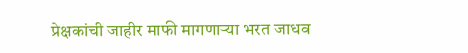प्रेक्षकांची जाहीर माफी मागणाऱ्या भरत जाधव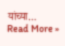यांच्या…
Read More »